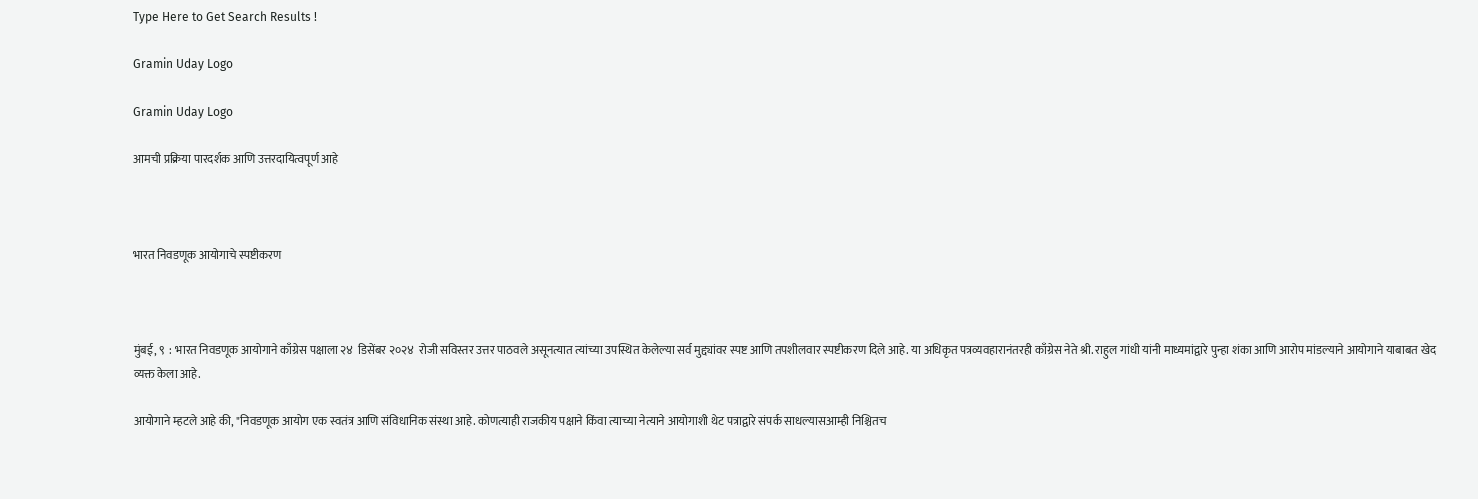Type Here to Get Search Results !

Gramin Uday Logo

Gramin Uday Logo

आमची प्रक्रिया पारदर्शक आणि उत्तरदायित्वपूर्ण आहे



भारत निवडणूक आयोगाचे स्पष्टीकरण



मुंबई, ९  : भारत निवडणूक आयोगाने काँग्रेस पक्षाला २४  डिसेंबर २०२४  रोजी सविस्तर उत्तर पाठवले असूनत्यात त्यांच्या उपस्थित केलेल्या सर्व मुद्द्यांवर स्पष्ट आणि तपशीलवार स्पष्टीकरण दिले आहे. या अधिकृत पत्रव्यवहारानंतरही काँग्रेस नेते श्री. राहुल गांधी यांनी माध्यमांद्वारे पुन्हा शंका आणि आरोप मांडल्याने आयोगाने याबाबत खेद व्यक्त केला आहे.

आयोगाने म्हटले आहे की, "निवडणूक आयोग एक स्वतंत्र आणि संविधानिक संस्था आहे. कोणत्याही राजकीय पक्षाने किंवा त्याच्या नेत्याने आयोगाशी थेट पत्राद्वारे संपर्क साधल्यासआम्ही निश्चितच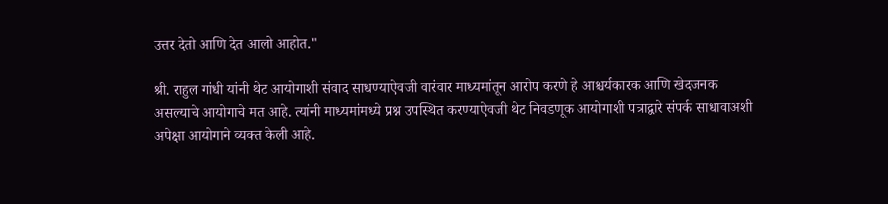उत्तर देतो आणि देत आलो आहोत."

श्री. राहुल गांधी यांनी थेट आयोगाशी संवाद साधण्याऐवजी वारंवार माध्यमांतून आरोप करणे हे आश्चर्यकारक आणि खेदजनक असल्याचे आयोगाचे मत आहे. त्यांनी माध्यमांमध्ये प्रश्न उपस्थित करण्याऐवजी थेट निवडणूक आयोगाशी पत्राद्वारे संपर्क साधावाअशी अपेक्षा आयोगाने व्यक्त केली आहे.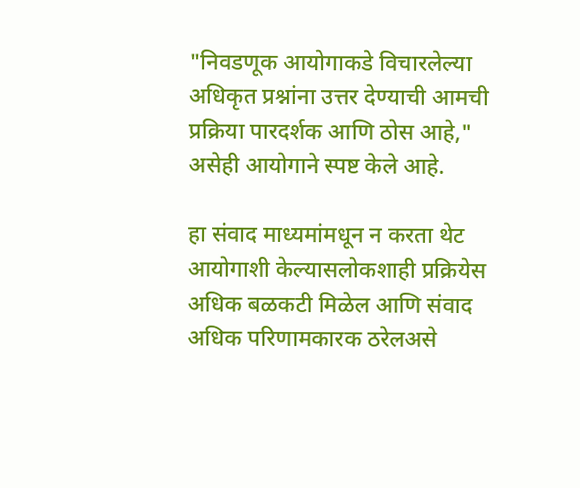"निवडणूक आयोगाकडे विचारलेल्या अधिकृत प्रश्नांना उत्तर देण्याची आमची प्रक्रिया पारदर्शक आणि ठोस आहे," असेही आयोगाने स्पष्ट केले आहे.

हा संवाद माध्यमांमधून न करता थेट आयोगाशी केल्यासलोकशाही प्रक्रियेस अधिक बळकटी मिळेल आणि संवाद अधिक परिणामकारक ठरेलअसे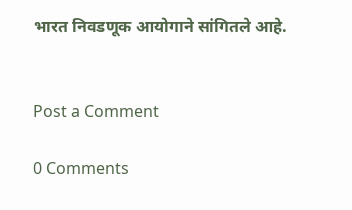भारत निवडणूक आयोगाने सांगितले आहे.


Post a Comment

0 Comments